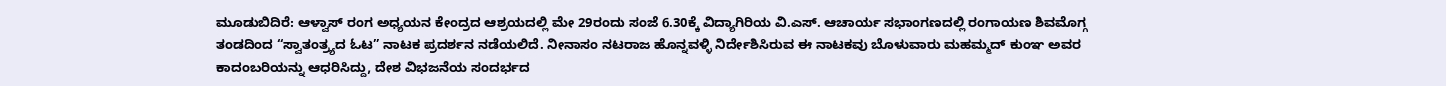ಮೂಡುಬಿದಿರೆ: ಆಳ್ವಾಸ್ ರಂಗ ಅಧ್ಯಯನ ಕೇಂದ್ರದ ಆಶ್ರಯದಲ್ಲಿ ಮೇ 29ರಂದು ಸಂಜೆ 6.30ಕ್ಕೆ ವಿದ್ಯಾಗಿರಿಯ ವಿ.ಎಸ್. ಆಚಾರ್ಯ ಸಭಾಂಗಣದಲ್ಲಿ ರಂಗಾಯಣ ಶಿವಮೊಗ್ಗ ತಂಡದಿಂದ “ಸ್ವಾತಂತ್ರ್ಯದ ಓಟ” ನಾಟಕ ಪ್ರದರ್ಶನ ನಡೆಯಲಿದೆ. ನೀನಾಸಂ ನಟರಾಜ ಹೊನ್ನವಳ್ಳಿ ನಿರ್ದೇಶಿಸಿರುವ ಈ ನಾಟಕವು ಬೊಳುವಾರು ಮಹಮ್ಮದ್ ಕುಂಞ ಅವರ ಕಾದಂಬರಿಯನ್ನು ಆಧರಿಸಿದ್ದು, ದೇಶ ವಿಭಜನೆಯ ಸಂದರ್ಭದ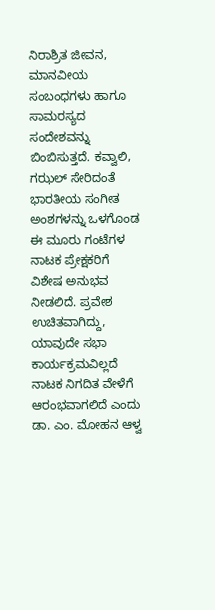ನಿರಾಶ್ರಿತ ಜೀವನ, ಮಾನವೀಯ ಸಂಬಂಧಗಳು ಹಾಗೂ ಸಾಮರಸ್ಯದ ಸಂದೇಶವನ್ನು ಬಿಂಬಿಸುತ್ತದೆ. ಕವ್ವಾಲಿ, ಗಝಲ್ ಸೇರಿದಂತೆ ಭಾರತೀಯ ಸಂಗೀತ ಅಂಶಗಳನ್ನು ಒಳಗೊಂಡ ಈ ಮೂರು ಗಂಟೆಗಳ ನಾಟಕ ಪ್ರೇಕ್ಷಕರಿಗೆ ವಿಶೇಷ ಅನುಭವ ನೀಡಲಿದೆ. ಪ್ರವೇಶ ಉಚಿತವಾಗಿದ್ದು, ಯಾವುದೇ ಸಭಾ ಕಾರ್ಯಕ್ರಮವಿಲ್ಲದೆ ನಾಟಕ ನಿಗದಿತ ವೇಳೆಗೆ ಆರಂಭವಾಗಲಿದೆ ಎಂದು ಡಾ. ಎಂ. ಮೋಹನ ಆಳ್ವ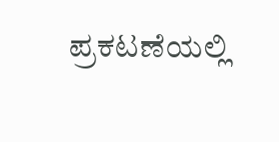ಪ್ರಕಟಣೆಯಲ್ಲಿ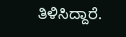ತಿಳಿಸಿದ್ದಾರೆ.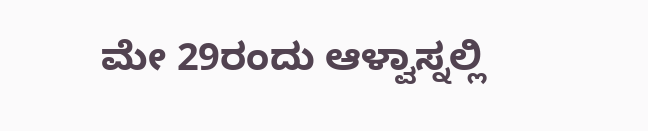ಮೇ 29ರಂದು ಆಳ್ವಾಸ್ನಲ್ಲಿ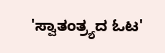'ಸ್ವಾತಂತ್ರ್ಯದ ಓಟ'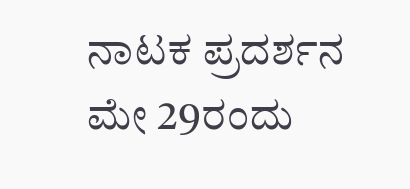ನಾಟಕ ಪ್ರದರ್ಶನ
ಮೇ 29ರಂದು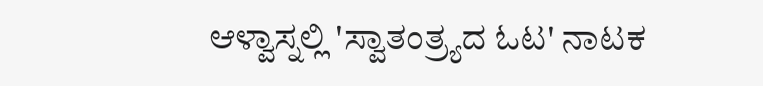ಆಳ್ವಾಸ್ನಲ್ಲಿ 'ಸ್ವಾತಂತ್ರ್ಯದ ಓಟ' ನಾಟಕ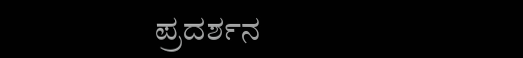ಪ್ರದರ್ಶನ